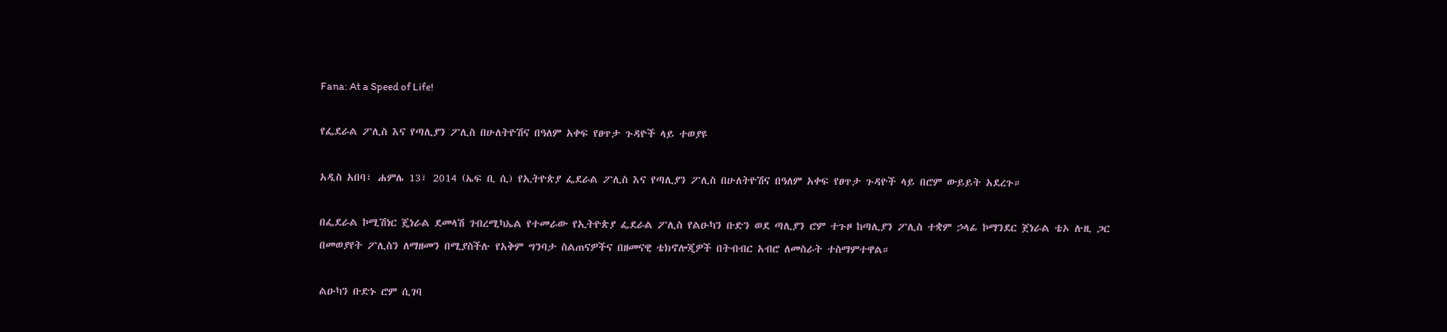Fana: At a Speed of Life!

የፌደራል ፖሊስ እና የጣሊያን ፖሊስ በሁለትዮሽና በዓለም አቀፍ የፀጥታ ጉዳዮች ላይ ተወያዩ

አዲስ አበባ፣ ሐምሌ 13፣ 2014 (ኤፍ ቢ ሲ) የኢትዮጵያ ፌደራል ፖሊስ እና የጣሊያን ፖሊስ በሁለትዮሽና በዓለም አቀፍ የፀጥታ ጉዳዮች ላይ በሮም ውይይት አደረጉ።

በፌደራል ኮሚሽነር ጄነራል ደመላሽ ገብረሚካኤል የተመራው የኢትዮጵያ ፌደራል ፖሊስ የልዑካን ቡድን ወደ ጣሊያን ሮም ተጉዞ ከጣሊያን ፖሊስ ተቋም ኃላፊ ኮማንደር ጀነራል ቴኦ ሉዚ ጋር በመወያየት ፖሊስን ለማዘመን በሚያስችሉ የአቅም ግንባታ ስልጠናዎችና በዘመናዊ ቴክኖሎጂዎች በትብብር አብሮ ለመስራት ተስማምተዋል።

ልዑካን ቡድኑ ሮም ሲገባ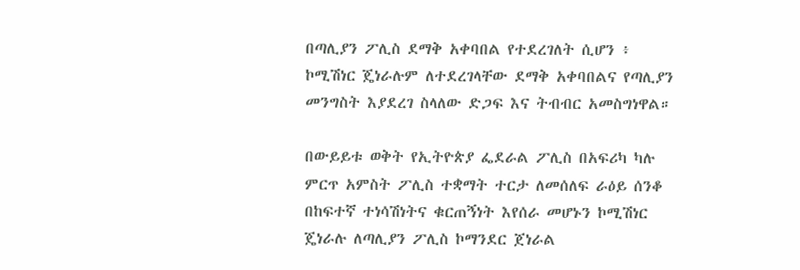በጣሊያን ፖሊስ ደማቅ አቀባበል የተደረገለት ሲሆን ፥ ኮሚሽነር ጄነራሉም ለተደረገላቸው ደማቅ አቀባበልና የጣሊያን መንግስት እያደረገ ስላለው ድጋፍ እና ትብብር አመስግነዋል።

በውይይቱ ወቅት የኢትዮጵያ ፌደራል ፖሊስ በአፍሪካ ካሉ ምርጥ አምስት ፖሊስ ተቋማት ተርታ ለመሰለፍ ራዕይ ሰንቆ በከፍተኛ ተነሳሽነትና ቁርጠኝነት እየሰራ መሆኑን ኮሚሽነር ጄነራሉ ለጣሊያን ፖሊስ ኮማንደር ጀነራል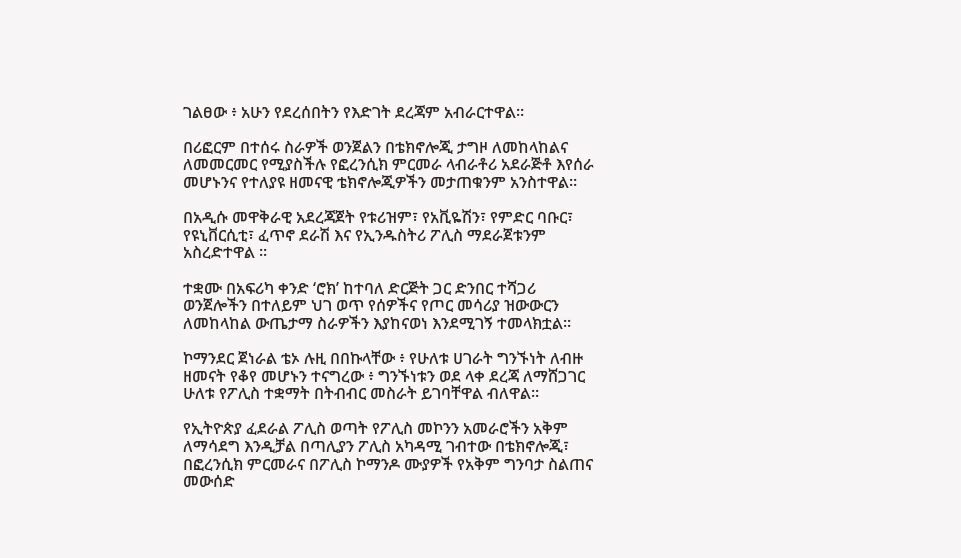ገልፀው ፥ አሁን የደረሰበትን የእድገት ደረጃም አብራርተዋል።

በሪፎርም በተሰሩ ስራዎች ወንጀልን በቴክኖሎጂ ታግዞ ለመከላከልና ለመመርመር የሚያስችሉ የፎረንሲክ ምርመራ ላብራቶሪ አደራጅቶ እየሰራ መሆኑንና የተለያዩ ዘመናዊ ቴክኖሎጂዎችን መታጠቁንም አንስተዋል።

በአዲሱ መዋቅራዊ አደረጃጀት የቱሪዝም፣ የአቪዬሽን፣ የምድር ባቡር፣ የዩኒቨርሲቲ፣ ፈጥኖ ደራሽ እና የኢንዱስትሪ ፖሊስ ማደራጀቱንም አስረድተዋል ።

ተቋሙ በአፍሪካ ቀንድ ‘ሮክ’ ከተባለ ድርጅት ጋር ድንበር ተሻጋሪ ወንጀሎችን በተለይም ህገ ወጥ የሰዎችና የጦር መሳሪያ ዝውውርን ለመከላከል ውጤታማ ስራዎችን እያከናወነ እንደሚገኝ ተመላክቷል፡፡

ኮማንደር ጀነራል ቴኦ ሉዚ በበኩላቸው ፥ የሁለቱ ሀገራት ግንኙነት ለብዙ ዘመናት የቆየ መሆኑን ተናግረው ፥ ግንኙነቱን ወደ ላቀ ደረጃ ለማሸጋገር ሁለቱ የፖሊስ ተቋማት በትብብር መስራት ይገባቸዋል ብለዋል፡፡

የኢትዮጵያ ፈደራል ፖሊስ ወጣት የፖሊስ መኮንን አመራሮችን አቅም ለማሳደግ እንዲቻል በጣሊያን ፖሊስ አካዳሚ ገብተው በቴክኖሎጂ፣ በፎረንሲክ ምርመራና በፖሊስ ኮማንዶ ሙያዎች የአቅም ግንባታ ስልጠና መውሰድ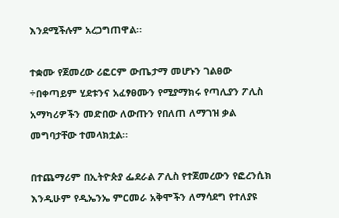እንደሚችሉም አረጋግጠዋል፡፡

ተቋሙ የጀመረው ሪፎርም ውጤታማ መሆኑን ገልፀው ÷በቀጣይም ሂደቱንና አፈፃፀሙን የሚያማክሩ የጣሊያን ፖሊስ አማካሪዎችን መድበው ለውጡን የበለጠ ለማገዝ ቃል መግባታቸው ተመላክቷል፡፡

በተጨማሪም በኢትዮጵያ ፌደራል ፖሊስ የተጀመረውን የፎረንሲክ እንዲሁም የዲኤንኤ ምርመራ አቅሞችን ለማሳደግ የተለያዩ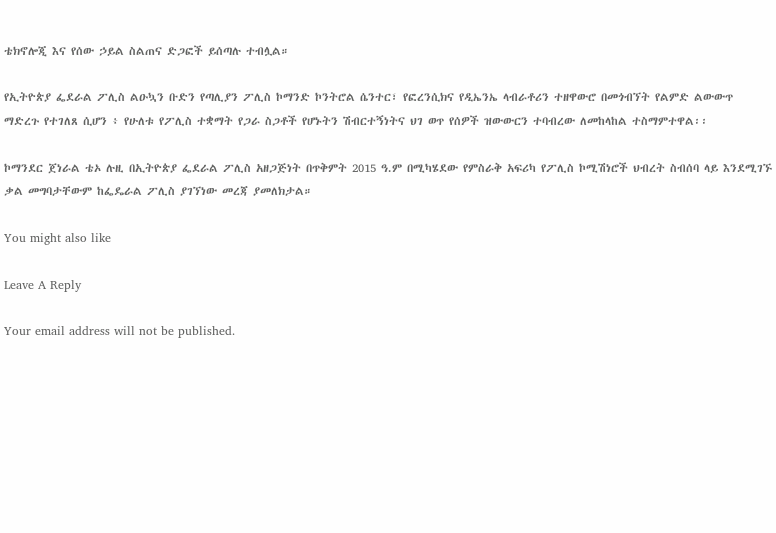ቴክኖሎጂ እና የሰው ኃይል ስልጠና ድጋፎች ይሰጣሉ ተብሏል።

የኢትዮጵያ ፌደራል ፖሊስ ልዑኳን ቡድን የጣሊያን ፖሊስ ኮማንድ ኮንትሮል ሴንተር፣ የፎረንሲክና የዲኤንኤ ላብራቶሪን ተዘዋውሮ በመጎብኘት የልምድ ልውውጥ ማድረጉ የተገለጸ ሲሆን ፥ የሁለቱ የፖሊስ ተቋማት የጋራ ስጋቶች የሆኑትን ሽብርተኝነትና ህገ ወጥ የሰዎች ዝውውርን ተባብረው ለመከላከል ተስማምተዋል፡፡

ኮማንደር ጀነራል ቴኦ ሉዚ በኢትዮጵያ ፌደራል ፖሊስ አዘጋጅነት በጥቅምት 2015 ዓ.ም በሚካሄደው የምስራቅ አፍሪካ የፖሊስ ኮሚሽነሮች ህብረት ስብሰባ ላይ እንደሚገኙ ቃል መግባታቸውም ከፌዴራል ፖሊስ ያገኘነው መረጃ ያመለክታል።

You might also like

Leave A Reply

Your email address will not be published.